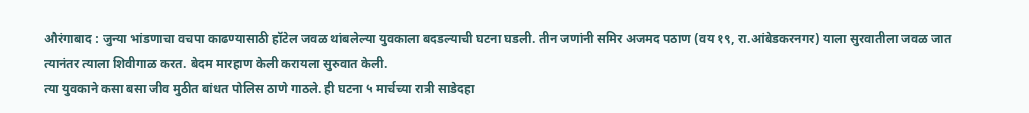औरंगाबाद : जुन्या भांडणाचा वचपा काढण्यासाठी हॉटेल जवळ थांबलेल्या युवकाला बदडल्याची घटना घडली. तीन जणांनी समिर अजमद पठाण (वय १९, रा.आंबेडकरनगर) याला सुरवातीला जवळ जात त्यानंतर त्याला शिवीगाळ करत. बेदम मारहाण केली करायला सुरुवात केली.
त्या युवकाने कसा बसा जीव मुठीत बांधत पोलिस ठाणे गाठले. ही घटना ५ मार्चच्या रात्री साडेदहा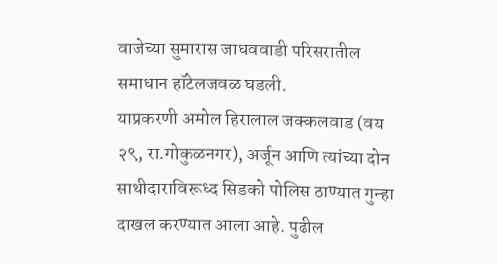वाजेच्या सुमारास जाधववाडी परिसरातील समाधान हॉटेलजवळ घडली.
याप्रकरणी अमोल हिरालाल जक्कलवाड (वय २९, रा.गोकुळनगर), अर्जून आणि त्यांच्या दोन साथीदाराविरूध्द सिडको पोलिस ठाण्यात गुन्हा दाखल करण्यात आला आहे. पुढील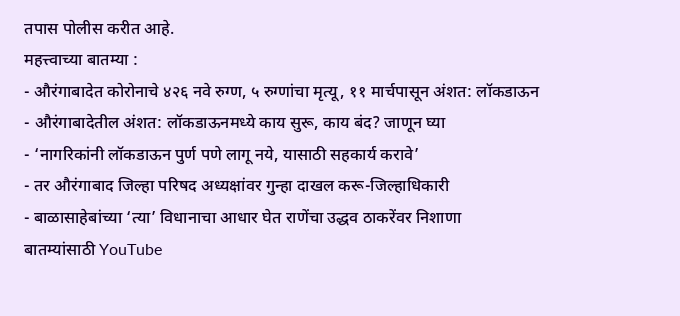तपास पोलीस करीत आहे.
महत्त्वाच्या बातम्या :
- औरंगाबादेत कोरोनाचे ४२६ नवे रुग्ण, ५ रुग्णांचा मृत्यू, ११ मार्चपासून अंशत: लॉकडाऊन
- औरंगाबादेतील अंशत: लॉकडाऊनमध्ये काय सुरू, काय बंद? जाणून घ्या
- ‘नागरिकांनी लॉकडाऊन पुर्ण पणे लागू नये, यासाठी सहकार्य करावे’
- तर औरंगाबाद जिल्हा परिषद अध्यक्षांवर गुन्हा दाखल करू-जिल्हाधिकारी
- बाळासाहेबांच्या ‘त्या’ विधानाचा आधार घेत राणेंचा उद्धव ठाकरेंवर निशाणा
बातम्यांसाठी YouTube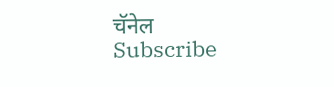चॅनेल Subscribe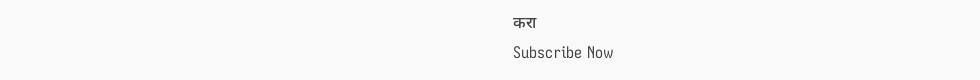करा
Subscribe Now